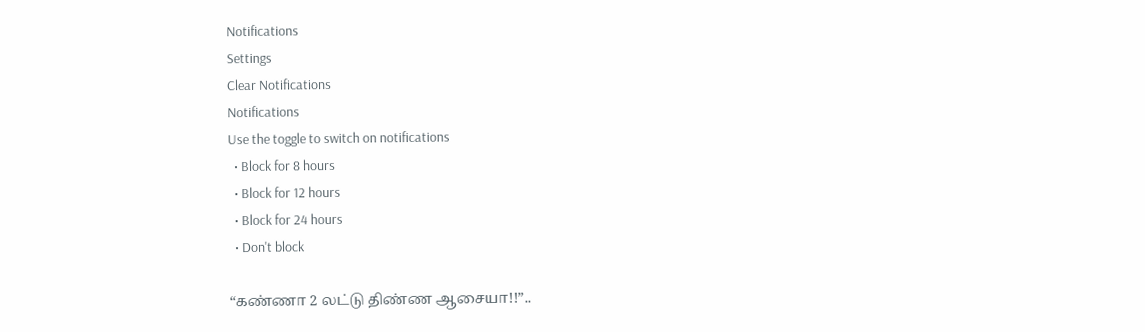Notifications
Settings
Clear Notifications
Notifications
Use the toggle to switch on notifications
  • Block for 8 hours
  • Block for 12 hours
  • Block for 24 hours
  • Don't block

“கண்ணா 2 லட்டு திண்ண ஆசையா!!”..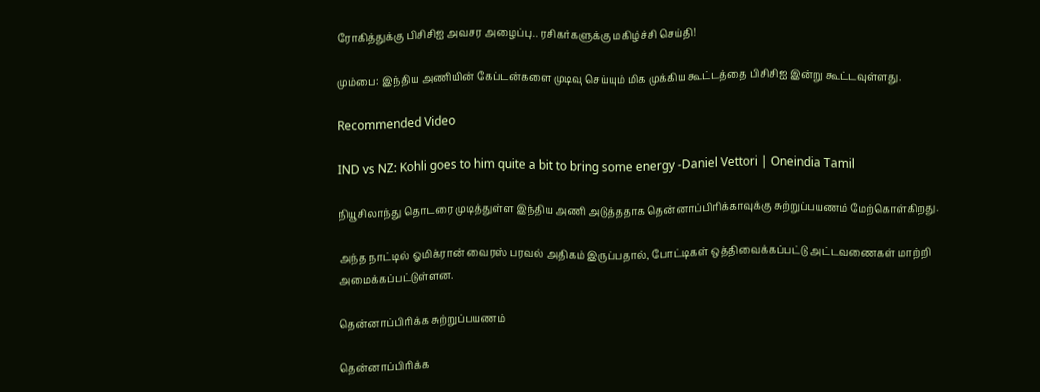ரோகித்துக்கு பிசிசிஐ அவசர அழைப்பு.. ரசிகர்களுக்கு மகிழ்ச்சி செய்தி!

மும்பை: இந்திய அணியின் கேப்டன்களை முடிவு செய்யும் மிக முக்கிய கூட்டத்தை பிசிசிஐ இன்று கூட்டவுள்ளது.

Recommended Video

IND vs NZ: Kohli goes to him quite a bit to bring some energy -Daniel Vettori | Oneindia Tamil

நியூசிலாந்து தொடரை முடித்துள்ள இந்திய அணி அடுத்ததாக தென்னாப்பிரிக்காவுக்கு சுற்றுப்பயணம் மேற்கொள்கிறது.

அந்த நாட்டில் ஓமிக்ரான் வைரஸ் பரவல் அதிகம் இருப்பதால், போட்டிகள் ஒத்திவைக்கப்பட்டு அட்டவணைகள் மாற்றி அமைக்கப்பட்டுள்ளன.

தென்னாப்பிரிக்க சுற்றுப்பயணம்

தென்னாப்பிரிக்க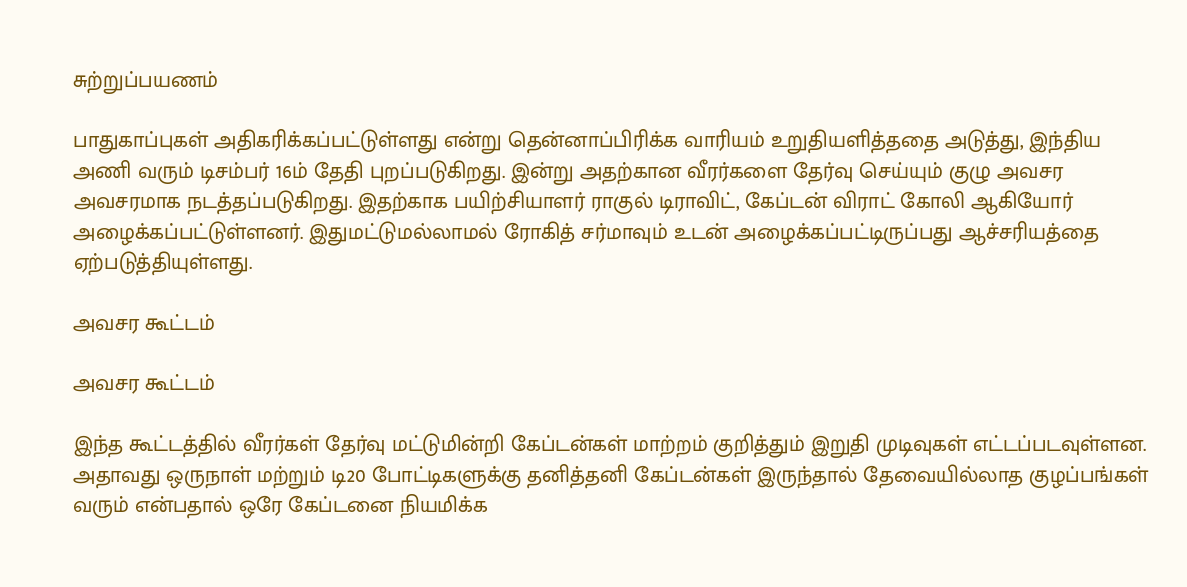சுற்றுப்பயணம்

பாதுகாப்புகள் அதிகரிக்கப்பட்டுள்ளது என்று தென்னாப்பிரிக்க வாரியம் உறுதியளித்ததை அடுத்து, இந்திய அணி வரும் டிசம்பர் 16ம் தேதி புறப்படுகிறது. இன்று அதற்கான வீரர்களை தேர்வு செய்யும் குழு அவசர அவசரமாக நடத்தப்படுகிறது. இதற்காக பயிற்சியாளர் ராகுல் டிராவிட், கேப்டன் விராட் கோலி ஆகியோர் அழைக்கப்பட்டுள்ளனர். இதுமட்டுமல்லாமல் ரோகித் சர்மாவும் உடன் அழைக்கப்பட்டிருப்பது ஆச்சரியத்தை ஏற்படுத்தியுள்ளது.

அவசர கூட்டம்

அவசர கூட்டம்

இந்த கூட்டத்தில் வீரர்கள் தேர்வு மட்டுமின்றி கேப்டன்கள் மாற்றம் குறித்தும் இறுதி முடிவுகள் எட்டப்படவுள்ளன. அதாவது ஒருநாள் மற்றும் டி20 போட்டிகளுக்கு தனித்தனி கேப்டன்கள் இருந்தால் தேவையில்லாத குழப்பங்கள் வரும் என்பதால் ஒரே கேப்டனை நியமிக்க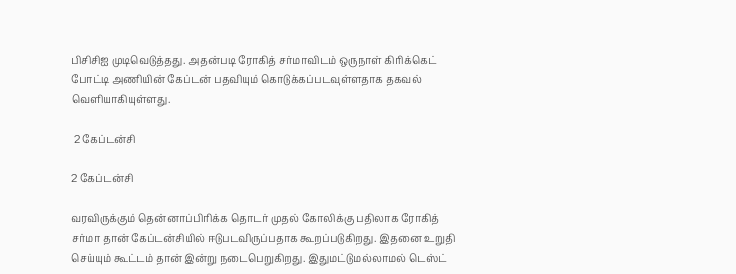பிசிசிஐ முடிவெடுத்தது. அதன்படி ரோகித் சர்மாவிடம் ஒருநாள் கிரிக்கெட் போட்டி அணியின் கேப்டன் பதவியும் கொடுக்கப்படவுள்ளதாக தகவல் வெளியாகியுள்ளது.

 2 கேப்டன்சி

2 கேப்டன்சி

வரவிருக்கும் தென்னாப்பிரிக்க தொடர் முதல் கோலிக்கு பதிலாக ரோகித் சர்மா தான் கேப்டன்சியில் ஈடுபடவிருப்பதாக கூறப்படுகிறது. இதனை உறுதி செய்யும் கூட்டம் தான் இன்று நடைபெறுகிறது. இதுமட்டுமல்லாமல் டெஸ்ட்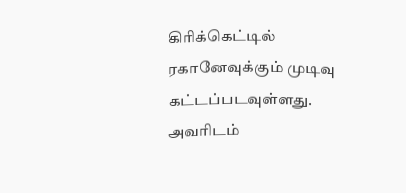கிரிக்கெட்டில் ரகானேவுக்கும் முடிவு கட்டப்படவுள்ளது. அவரிடம்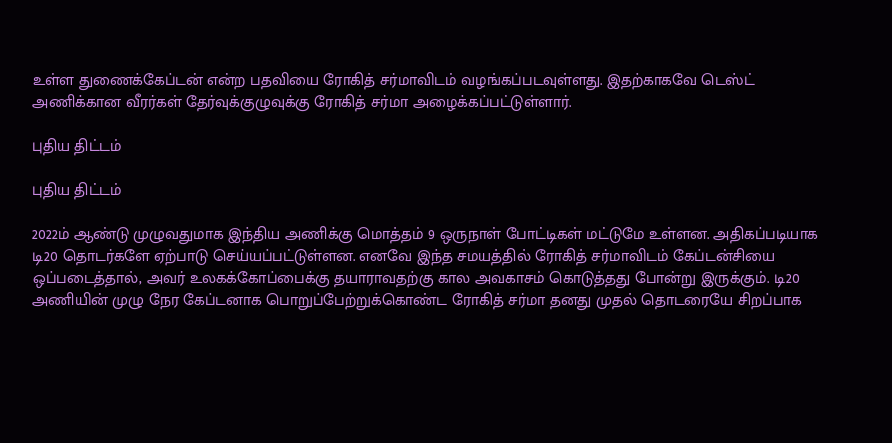உள்ள துணைக்கேப்டன் என்ற பதவியை ரோகித் சர்மாவிடம் வழங்கப்படவுள்ளது. இதற்காகவே டெஸ்ட் அணிக்கான வீரர்கள் தேர்வுக்குழுவுக்கு ரோகித் சர்மா அழைக்கப்பட்டுள்ளார்.

புதிய திட்டம்

புதிய திட்டம்

2022ம் ஆண்டு முழுவதுமாக இந்திய அணிக்கு மொத்தம் 9 ஒருநாள் போட்டிகள் மட்டுமே உள்ளன. அதிகப்படியாக டி20 தொடர்களே ஏற்பாடு செய்யப்பட்டுள்ளன. எனவே இந்த சமயத்தில் ரோகித் சர்மாவிடம் கேப்டன்சியை ஒப்படைத்தால், அவர் உலகக்கோப்பைக்கு தயாராவதற்கு கால அவகாசம் கொடுத்தது போன்று இருக்கும். டி20 அணியின் முழு நேர கேப்டனாக பொறுப்பேற்றுக்கொண்ட ரோகித் சர்மா தனது முதல் தொடரையே சிறப்பாக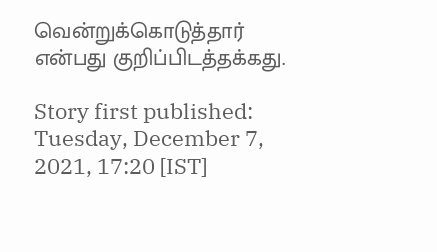வென்றுக்கொடுத்தார் என்பது குறிப்பிடத்தக்கது.

Story first published: Tuesday, December 7, 2021, 17:20 [IST]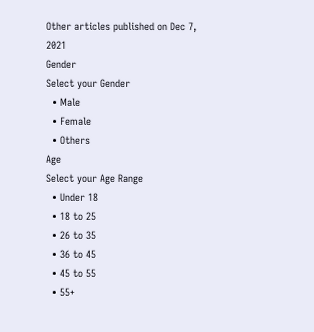Other articles published on Dec 7, 2021
Gender
Select your Gender
  • Male
  • Female
  • Others
Age
Select your Age Range
  • Under 18
  • 18 to 25
  • 26 to 35
  • 36 to 45
  • 45 to 55
  • 55+